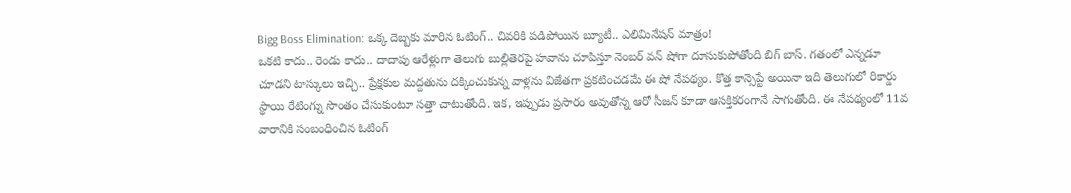Bigg Boss Elimination: ఒక్క దెబ్బకు మారిన ఓటింగ్.. చివరికి పడిపోయిన బ్యూటీ.. ఎలిమినేషన్ మాత్రం!
ఒకటి కాదు.. రెండు కాదు.. దాదాపు ఆరేళ్లుగా తెలుగు బుల్లితెరపై హవాను చూపిస్తూ నెంబర్ వన్ షోగా దూసుకుపోతోంది బిగ్ బాస్. గతంలో ఎన్నడూ చూడని టాస్కులు ఇచ్చి.. ప్రేక్షకుల మద్దతును దక్కించుకున్న వాళ్లను విజేతగా ప్రకటించడమే ఈ షో నేపథ్యం. కొత్త కాన్సెప్టే అయినా ఇది తెలుగులో రికార్డు స్థాయి రేటింగ్ను సొంతం చేసుకుంటూ సత్తా చాటుతోంది. ఇక, ఇప్పుడు ప్రసారం అవుతోన్న ఆరో సీజన్ కూడా ఆసక్తికరంగానే సాగుతోంది. ఈ నేపథ్యంలో 11వ వారానికి సంబంధించిన ఓటింగ్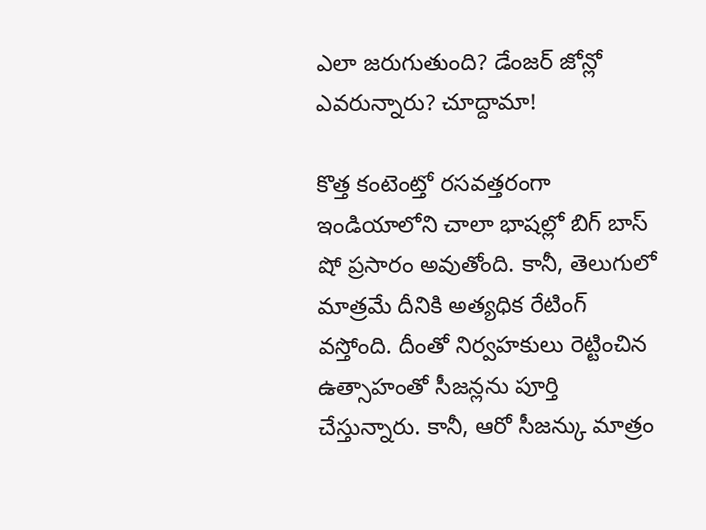ఎలా జరుగుతుంది? డేంజర్ జోన్లో ఎవరున్నారు? చూద్దామా!

కొత్త కంటెంట్తో రసవత్తరంగా
ఇండియాలోని చాలా భాషల్లో బిగ్ బాస్ షో ప్రసారం అవుతోంది. కానీ, తెలుగులో మాత్రమే దీనికి అత్యధిక రేటింగ్ వస్తోంది. దీంతో నిర్వహకులు రెట్టించిన ఉత్సాహంతో సీజన్లను పూర్తి చేస్తున్నారు. కానీ, ఆరో సీజన్కు మాత్రం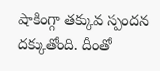షాకింగ్గా తక్కువ స్పందన దక్కుతోంది. దీంతో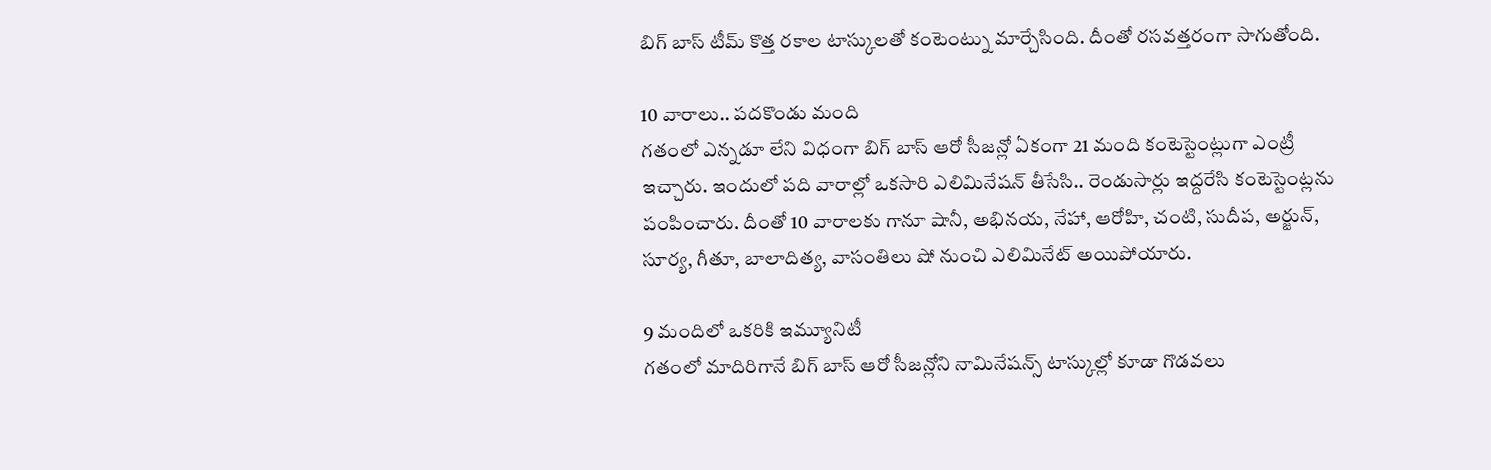బిగ్ బాస్ టీమ్ కొత్త రకాల టాస్కులతో కంటెంట్ను మార్చేసింది. దీంతో రసవత్తరంగా సాగుతోంది.

10 వారాలు.. పదకొండు మంది
గతంలో ఎన్నడూ లేని విధంగా బిగ్ బాస్ ఆరో సీజన్లో ఏకంగా 21 మంది కంటెస్టెంట్లుగా ఎంట్రీ ఇచ్చారు. ఇందులో పది వారాల్లో ఒకసారి ఎలిమినేషన్ తీసేసి.. రెండుసార్లు ఇద్దరేసి కంటెస్టెంట్లను పంపించారు. దీంతో 10 వారాలకు గానూ షానీ, అభినయ, నేహా, ఆరోహి, చంటి, సుదీప, అర్జున్, సూర్య, గీతూ, బాలాదిత్య, వాసంతిలు షో నుంచి ఎలిమినేట్ అయిపోయారు.

9 మందిలో ఒకరికి ఇమ్యూనిటీ
గతంలో మాదిరిగానే బిగ్ బాస్ ఆరో సీజన్లోని నామినేషన్స్ టాస్కుల్లో కూడా గొడవలు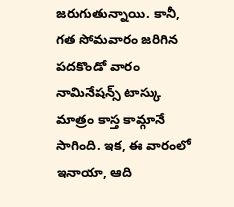జరుగుతున్నాయి. కానీ, గత సోమవారం జరిగిన పదకొండో వారం నామినేషన్స్ టాస్కు మాత్రం కాస్త కామ్గానే సాగింది. ఇక, ఈ వారంలో ఇనాయా, ఆది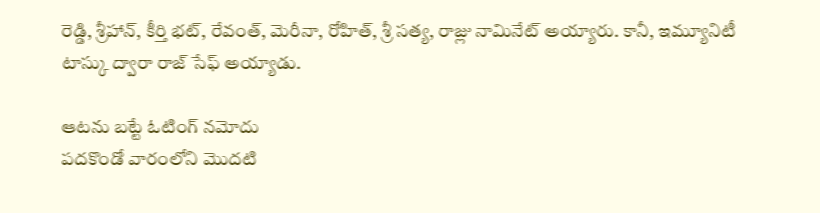రెడ్డి, శ్రీహాన్, కీర్తి భట్, రేవంత్, మెరీనా, రోహిత్, శ్రీ సత్య, రాజ్లు నామినేట్ అయ్యారు. కానీ, ఇమ్యూనిటీ టాస్కు ద్వారా రాజ్ సేఫ్ అయ్యాడు.

ఆటను బట్టే ఓటింగ్ నమోదు
పదకొండో వారంలోని మొదటి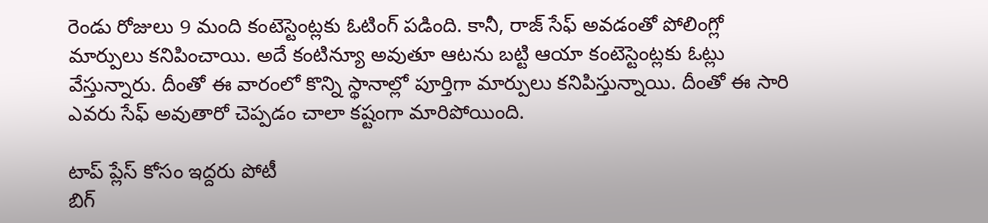రెండు రోజులు 9 మంది కంటెస్టెంట్లకు ఓటింగ్ పడింది. కానీ, రాజ్ సేఫ్ అవడంతో పోలింగ్లో మార్పులు కనిపించాయి. అదే కంటిన్యూ అవుతూ ఆటను బట్టి ఆయా కంటెస్టెంట్లకు ఓట్లు వేస్తున్నారు. దీంతో ఈ వారంలో కొన్ని స్థానాల్లో పూర్తిగా మార్పులు కనిపిస్తున్నాయి. దీంతో ఈ సారి ఎవరు సేఫ్ అవుతారో చెప్పడం చాలా కష్టంగా మారిపోయింది.

టాప్ ప్లేస్ కోసం ఇద్దరు పోటీ
బిగ్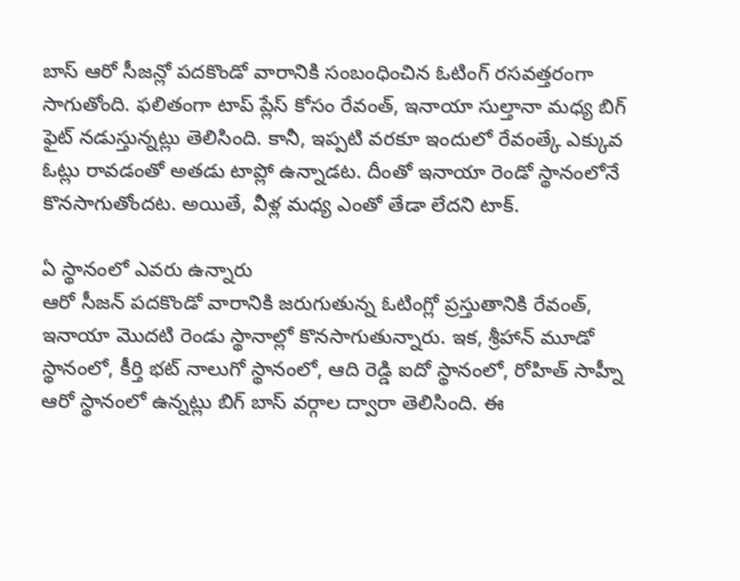బాస్ ఆరో సీజన్లో పదకొండో వారానికి సంబంధించిన ఓటింగ్ రసవత్తరంగా సాగుతోంది. ఫలితంగా టాప్ ప్లేస్ కోసం రేవంత్, ఇనాయా సుల్తానా మధ్య బిగ్ ఫైట్ నడుస్తున్నట్లు తెలిసింది. కానీ, ఇప్పటి వరకూ ఇందులో రేవంత్కే ఎక్కువ ఓట్లు రావడంతో అతడు టాప్లో ఉన్నాడట. దీంతో ఇనాయా రెండో స్థానంలోనే కొనసాగుతోందట. అయితే, వీళ్ల మధ్య ఎంతో తేడా లేదని టాక్.

ఏ స్థానంలో ఎవరు ఉన్నారు
ఆరో సీజన్ పదకొండో వారానికి జరుగుతున్న ఓటింగ్లో ప్రస్తుతానికి రేవంత్, ఇనాయా మొదటి రెండు స్థానాల్లో కొనసాగుతున్నారు. ఇక, శ్రీహాన్ మూడో స్థానంలో, కీర్తి భట్ నాలుగో స్థానంలో, ఆది రెడ్డి ఐదో స్థానంలో, రోహిత్ సాహ్నీ ఆరో స్థానంలో ఉన్నట్లు బిగ్ బాస్ వర్గాల ద్వారా తెలిసింది. ఈ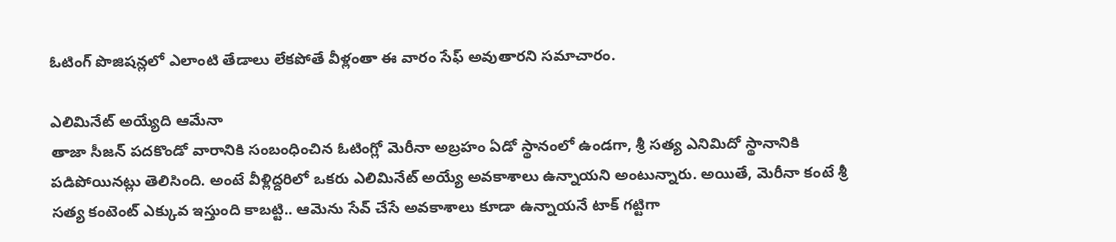ఓటింగ్ పొజిషన్లలో ఎలాంటి తేడాలు లేకపోతే వీళ్లంతా ఈ వారం సేఫ్ అవుతారని సమాచారం.

ఎలిమినేట్ అయ్యేది ఆమేనా
తాజా సీజన్ పదకొండో వారానికి సంబంధించిన ఓటింగ్లో మెరీనా అబ్రహం ఏడో స్థానంలో ఉండగా, శ్రీ సత్య ఎనిమిదో స్థానానికి పడిపోయినట్లు తెలిసింది. అంటే వీళ్లిద్దరిలో ఒకరు ఎలిమినేట్ అయ్యే అవకాశాలు ఉన్నాయని అంటున్నారు. అయితే, మెరీనా కంటే శ్రీ సత్య కంటెంట్ ఎక్కువ ఇస్తుంది కాబట్టి.. ఆమెను సేవ్ చేసే అవకాశాలు కూడా ఉన్నాయనే టాక్ గట్టిగా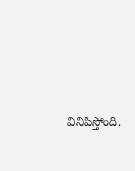వినిపిస్తోంది.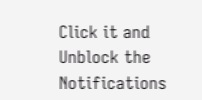Click it and Unblock the Notifications